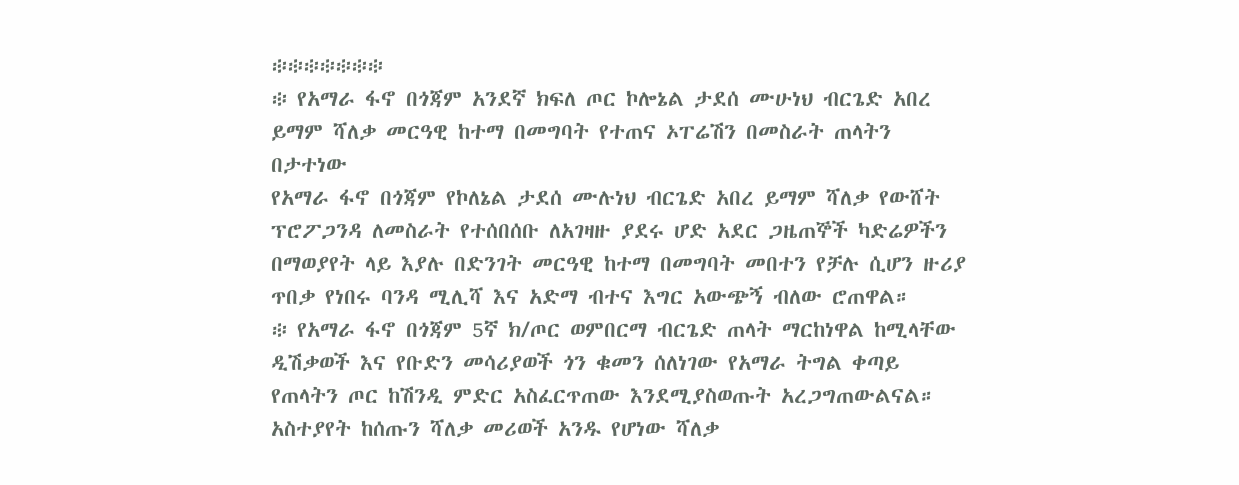፨፨፨፨፨፨፨
፨ የአማራ ፋኖ በጎጃም አንደኛ ክፍለ ጦር ኮሎኔል ታደሰ ሙሁነህ ብርጌድ አበረ ይማም ሻለቃ መርዓዊ ከተማ በመግባት የተጠና ኦፐሬሽን በመስራት ጠላትን በታተነው
የአማራ ፋኖ በጎጃም የኮለኔል ታደሰ ሙሉነህ ብርጌድ አበረ ይማም ሻለቃ የውሸት ፕሮፖጋንዳ ለመስራት የተሰበሰቡ ለአገዛዙ ያደሩ ሆድ አደር ጋዜጠኞች ካድሬዎችን በማወያየት ላይ እያሉ በድንገት መርዓዊ ከተማ በመግባት መበተን የቻሉ ሲሆን ዙሪያ ጥበቃ የነበሩ ባንዳ ሚሊሻ እና አድማ ብተና እግር አውጭኝ ብለው ሮጠዋል።
፨ የአማራ ፋኖ በጎጃም 5ኛ ክ/ጦር ወምበርማ ብርጌድ ጠላት ማርከነዋል ከሚላቸው ዲሽቃወች እና የቡድን መሳሪያወች ጎን ቁመን ሰለነገው የአማራ ትግል ቀጣይ የጠላትን ጦር ከሽንዲ ምድር አስፈርጥጠው እንደሚያስወጡት አረጋግጠውልናል።
አስተያየት ከሰጡን ሻለቃ መሪወች አንዱ የሆነው ሻለቃ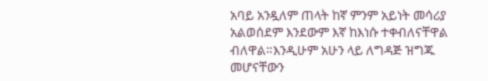አባይ አንዷለም ጠላት ከኛ ምንም አይነት መሳሪያ አልወሰደም እንደውም እኛ ከእነሱ ተቀብለናቸዋል ብለዋል።እንዲሁም አሁን ላይ ለግዳጅ ዝግጁ መሆናቸውን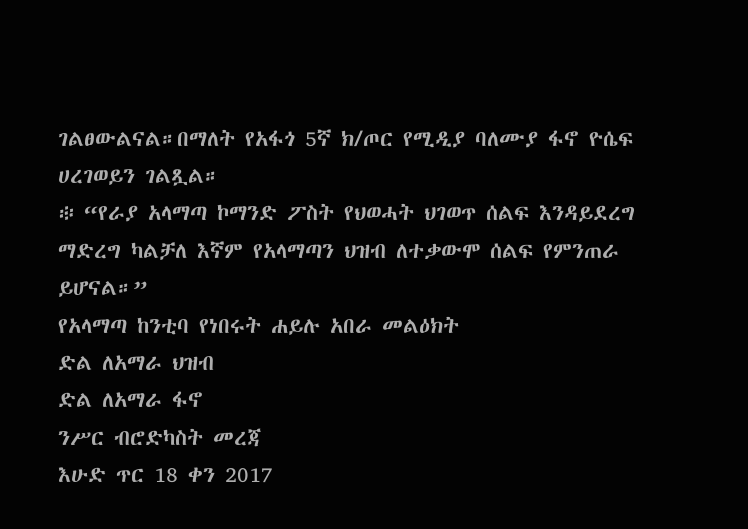ገልፀውልናል።በማለት የአፋጎ 5ኛ ክ/ጦር የሚዲያ ባለሙያ ፋኖ ዮሴፍ ሀረገወይን ገልጿል።
፨ “የራያ አላማጣ ኮማንድ ፖስት የህወሓት ህገወጥ ሰልፍ እንዳይደረግ ማድረግ ካልቻለ እኛም የአላማጣን ህዝብ ለተቃውሞ ሰልፍ የምንጠራ ይሆናል።”
የአላማጣ ከንቲባ የነበሩት ሐይሉ አበራ መልዕክት
ድል ለአማራ ህዝብ
ድል ለአማራ ፋኖ
ንሥር ብሮድካስት መረጃ
እሁድ ጥር 18 ቀን 2017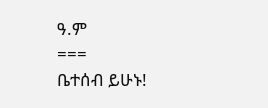ዓ.ም
===
ቤተሰብ ይሁኑ!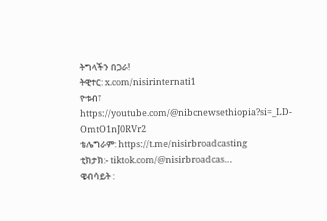ትግላችን በጋራ!
ትዊተር: x.com/nisirinternati1
ዮቱብ፣ https://youtube.com/@nibcnewsethiopia?si=_LD-OmtO1nJ0RVr2
ቴሌግራም: https://t.me/nisirbroadcasting
ቲክታክ:- tiktok.com/@nisirbroadcas…
ዌብሳይት :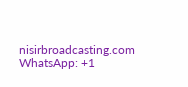nisirbroadcasting.com
WhatsApp: +1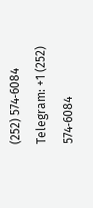(252) 574‑6084
Telegram: +1 (252) 574‑6084